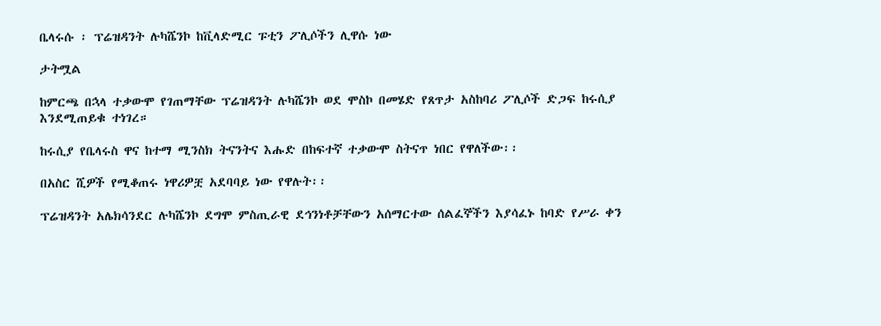ቤላሩሱ ፡ ፕሬዝዳንት ሉካሼንኮ ከቪላድሚር ፑቲን ፖሊሶችን ሊዋሱ ነው

ታትሟል

ከምርጫ በኋላ ተቃውሞ የገጠማቸው ፕሬዝዳንት ሉካሼንኮ ወደ ሞስኮ በመሄድ የጸጥታ አስከባሪ ፖሊሶች ድጋፍ ከሩሲያ እንደሚጠይቁ ተነገረ።

ከሩሲያ የቤላሩስ ዋና ከተማ ሚንስክ ትናንትና እሑድ በከፍተኛ ተቃውሞ ስትናጥ ነበር የዋለችው፡፡

በአስር ሺዎች የሚቆጠሩ ነዋሪዎቿ አደባባይ ነው የዋሉት፡፡

ፕሬዝዳንት አሌክሳንደር ሉካሼንኮ ደግሞ ምስጢራዊ ደኅንነቶቻቸውን አሰማርተው ሰልፈኞችን እያሳፈኑ ከባድ የሥራ ቀን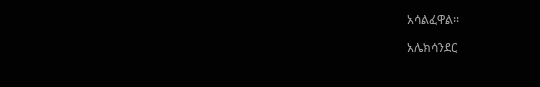አሳልፈዋል፡፡

አሌክሳንደር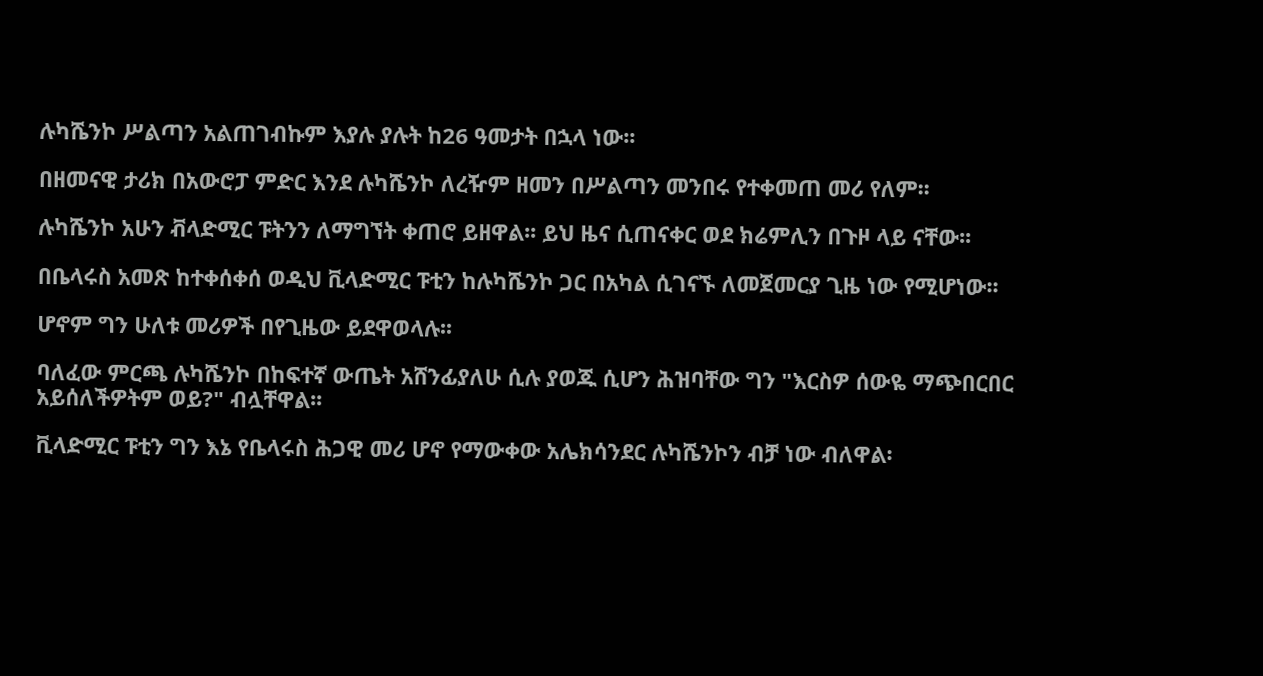ሉካሼንኮ ሥልጣን አልጠገብኩም እያሉ ያሉት ከ26 ዓመታት በኋላ ነው፡፡

በዘመናዊ ታሪክ በአውሮፓ ምድር እንደ ሉካሼንኮ ለረዥም ዘመን በሥልጣን መንበሩ የተቀመጠ መሪ የለም፡፡

ሉካሼንኮ አሁን ቭላድሚር ፑትንን ለማግኘት ቀጠሮ ይዘዋል፡፡ ይህ ዜና ሲጠናቀር ወደ ክሬምሊን በጉዞ ላይ ናቸው፡፡

በቤላሩስ አመጽ ከተቀሰቀሰ ወዲህ ቪላድሚር ፑቲን ከሉካሼንኮ ጋር በአካል ሲገናኙ ለመጀመርያ ጊዜ ነው የሚሆነው፡፡

ሆኖም ግን ሁለቱ መሪዎች በየጊዜው ይደዋወላሉ፡፡

ባለፈው ምርጫ ሉካሼንኮ በከፍተኛ ውጤት አሸንፊያለሁ ሲሉ ያወጁ ሲሆን ሕዝባቸው ግን "እርስዎ ሰውዬ ማጭበርበር አይሰለችዎትም ወይ?" ብሏቸዋል፡፡

ቪላድሚር ፑቲን ግን እኔ የቤላሩስ ሕጋዊ መሪ ሆኖ የማውቀው አሌክሳንደር ሉካሼንኮን ብቻ ነው ብለዋል፡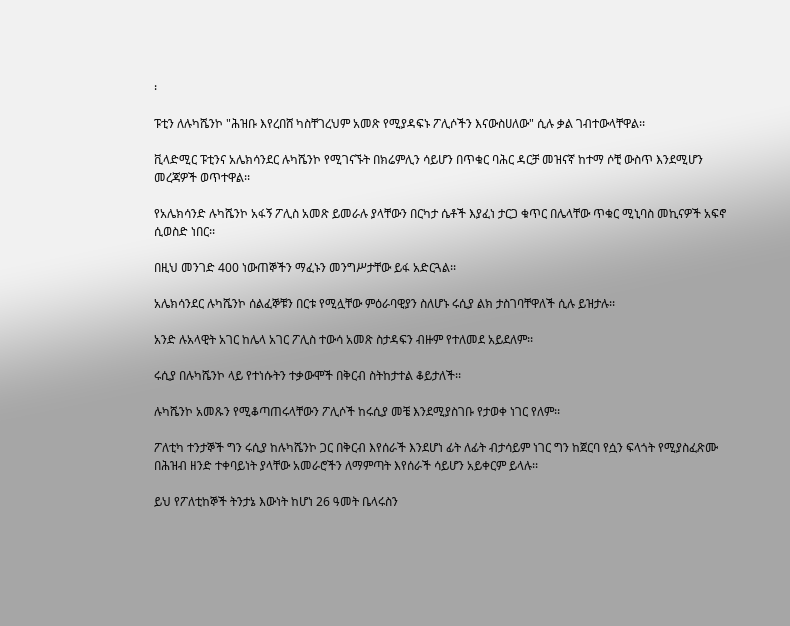፡

ፑቲን ለሉካሼንኮ "ሕዝቡ እየረበሸ ካስቸገረህም አመጽ የሚያዳፍኑ ፖሊሶችን እናውስሀለው" ሲሉ ቃል ገብተውላቸዋል፡፡

ቪላድሚር ፑቲንና አሌክሳንደር ሉካሼንኮ የሚገናኙት በክሬምሊን ሳይሆን በጥቁር ባሕር ዳርቻ መዝናኛ ከተማ ሶቺ ውስጥ እንደሚሆን መረጃዎች ወጥተዋል፡፡

የአሌክሳንድ ሉካሼንኮ አፋኝ ፖሊስ አመጽ ይመራሉ ያላቸውን በርካታ ሴቶች እያፈነ ታርጋ ቁጥር በሌላቸው ጥቁር ሚኒባስ መኪናዎች አፍኖ ሲወስድ ነበር፡፡

በዚህ መንገድ 400 ነውጠኞችን ማፈኑን መንግሥታቸው ይፋ አድርጓል፡፡

አሌክሳንደር ሉካሼንኮ ሰልፈኞቹን በርቱ የሚሏቸው ምዕራባዊያን ስለሆኑ ሩሲያ ልክ ታስገባቸዋለች ሲሉ ይዝታሉ፡፡

አንድ ሉአላዊት አገር ከሌላ አገር ፖሊስ ተውሳ አመጽ ስታዳፍን ብዙም የተለመደ አይደለም፡፡

ሩሲያ በሉካሼንኮ ላይ የተነሱትን ተቃውሞች በቅርብ ስትከታተል ቆይታለች፡፡

ሉካሼንኮ አመጹን የሚቆጣጠሩላቸውን ፖሊሶች ከሩሲያ መቼ እንደሚያስገቡ የታወቀ ነገር የለም፡፡

ፖለቲካ ተንታኞች ግን ሩሲያ ከሉካሼንኮ ጋር በቅርብ እየሰራች እንደሆነ ፊት ለፊት ብታሳይም ነገር ግን ከጀርባ የሷን ፍላጎት የሚያስፈጽሙ በሕዝብ ዘንድ ተቀባይነት ያላቸው አመራሮችን ለማምጣት እየሰራች ሳይሆን አይቀርም ይላሉ፡፡

ይህ የፖለቲከኞች ትንታኔ እውነት ከሆነ 26 ዓመት ቤላሩስን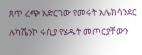ጸጥ ረጭ አድርገው የመሩት አሌክሳንደር ሉካሼንኮ ሩሲያ የሄዱት መጦርያቸውን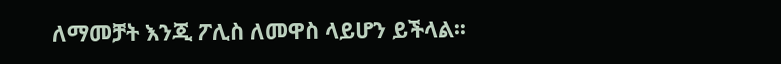ለማመቻት እንጂ ፖሊስ ለመዋስ ላይሆን ይችላል፡፡